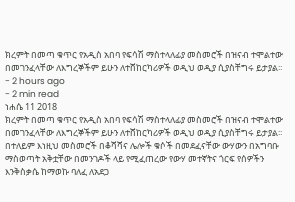ክረምት በመጣ ቁጥር የአዲስ አበባ የፍሳሽ ማስተላለፊያ መስመሮች በዝናብ ተሞልተው በመገንፈላቸው ለእግረኞችም ይሁን ለተሸከርካሪዎች ወዲህ ወዲያ ሲያስቸግሩ ይታያል፡፡
- 2 hours ago
- 2 min read
ነሐሴ 11 2018
ክረምት በመጣ ቁጥር የአዲስ አበባ የፍሳሽ ማስተላለፊያ መስመሮች በዝናብ ተሞልተው በመገንፈላቸው ለእግረኞችም ይሁን ለተሸከርካሪዎች ወዲህ ወዲያ ሲያስቸግሩ ይታያል፡፡
በተለይም እነዚህ መስመሮች በቆሻሻና ሌሎች ቁሶች በመደፈናቸው ውሃውን በአግባቡ ማስወጣት አቅቷቸው በመንገዶች ላይ የሚፈጠረው የውሃ መተኛትና ጎርፍ የሰዎችን እንቅስቃሴ ከማወኩ ባለፈ ለአደጋ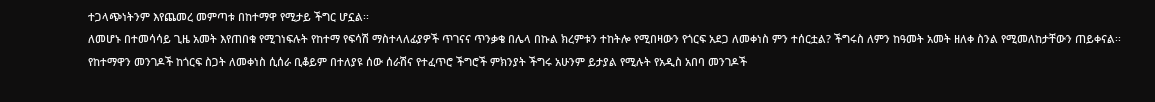ተጋላጭነትንም እየጨመረ መምጣቱ በከተማዋ የሚታይ ችግር ሆኗል፡፡
ለመሆኑ በተመሳሳይ ጊዜ አመት እየጠበቁ የሚገነፍሉት የከተማ የፍሳሽ ማስተላለፊያዎች ጥገናና ጥንቃቄ በሌላ በኩል ክረምቱን ተከትሎ የሚበዛውን የጎርፍ አደጋ ለመቀነስ ምን ተሰርቷል? ችግሩስ ለምን ከዓመት አመት ዘለቀ ስንል የሚመለከታቸውን ጠይቀናል፡፡
የከተማዋን መንገዶች ከጎርፍ ስጋት ለመቀነስ ሲሰራ ቢቆይም በተለያዩ ሰው ሰራሽና የተፈጥሮ ችግሮች ምክንያት ችግሩ አሁንም ይታያል የሚሉት የአዲስ አበባ መንገዶች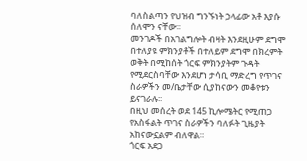ባለስልጣን የህዝብ ግንኙነት ኃላፊው አቶ እያሱ ሰለሞን ናቸው፡፡
መንገዶች በአገልግሎት ብዛት እንደዚሁም ደግሞ በተለያዩ ምክንያቶች በተለይም ደግሞ በክረምት ወቅት በሚከሰት ጎርፍ ምክንያትም ጉዳት የሚደርስባቸው እንደሆነ ታሳቢ ማድረግ የጥገና ስራዎችን መ/ቤታቸው ሲያከናውን መቆየቱን ይናገራሉ፡፡
በዚህ መሰረት ወደ 145 ኪሎሜትር የሚጠጋ የአስፋልት ጥገና ስራዎችን ባለፉት ጊዜያት አከናውኗልም ብለዋል።
ጎርፍ አደጋ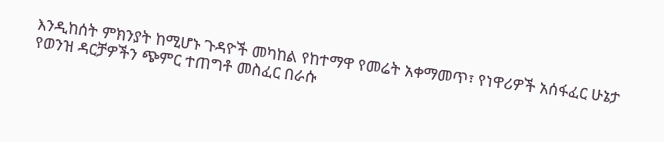እንዲከሰት ምክንያት ከሚሆኑ ጉዳዮች መካከል የከተማዋ የመሬት አቀማመጥ፣ የነዋሪዎች አሰፋፈር ሁኔታ የወንዝ ዳርቻዎችን ጭምር ተጠግቶ መስፈር በራሱ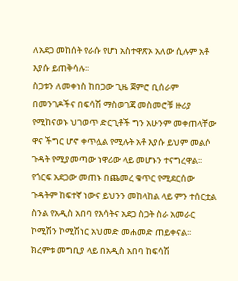ለአደጋ መከሰት የራሱ የሆነ አስተዋጽኦ አለው ሲሉም አቶ እያሱ ይጠቅሳሉ፡፡
ስጋቱን ለመቀነስ ከበጋው ጊዜ ጀምሮ ቢሰራም በመንገዶችና በፍሳሽ ማስወገጃ መስመሮቹ ዙሪያ የሚከናወኑ ህገወጥ ድርጊቶች ግን አሁንም መቀጠላቸው ዋና ችግር ሆኖ ቀጥሏል የሚሉት አቶ እያሱ ይህም መልሶ ጉዳት የሚያመጣው ነዋሪው ላይ መሆኑን ተናግረዋል፡፡
የጎርፍ አደጋው መጠኑ በጨመረ ቁጥር የሚደርሰው ጉዳትም ከፍተኛ ነውና ይህንን መከላከል ላይ ምን ተሰርቷል ስንል የአዲስ አበባ የእሳትና አደጋ ስጋት ስራ አመራር ኮሚሽን ኮሚሽነር አህመድ መሐመድ ጠይቀናል፡፡
ክረምቱ መግቢያ ላይ በአዲስ አበባ ከፍሳሽ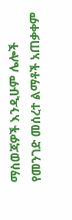ማስወጃዎች እንዲሁም ሌሎች የመንገድ መሰረተ ልማቶች አጠቃቀም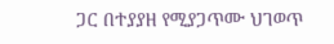ጋር በተያያዘ የሚያጋጥሙ ህገወጥ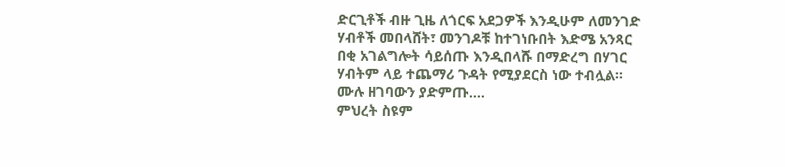ድርጊቶች ብዙ ጊዜ ለጎርፍ አደጋዎች እንዲሁም ለመንገድ ሃብቶች መበላሸት፣ መንገዶቹ ከተገነቡበት እድሜ አንጻር በቂ አገልግሎት ሳይሰጡ እንዲበላሹ በማድረግ በሃገር ሃብትም ላይ ተጨማሪ ጉዳት የሚያደርስ ነው ተብሏል፡፡
ሙሉ ዘገባውን ያድምጡ....
ምህረት ስዩም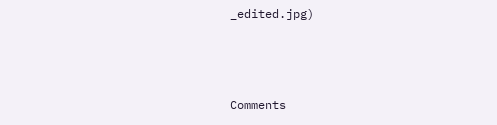_edited.jpg)



Comments